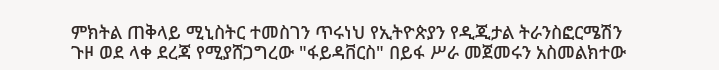ምክትል ጠቅላይ ሚኒስትር ተመስገን ጥሩነህ የኢትዮጵያን የዲጂታል ትራንስፎርሜሽን ጉዞ ወደ ላቀ ደረጃ የሚያሸጋግረው "ፋይዳቨርስ" በይፋ ሥራ መጀመሩን አስመልክተው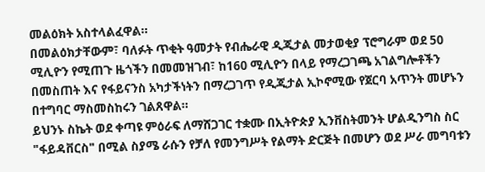መልዕክት አስተላልፈዋል።
በመልዕክታቸውም፣ ባለፉት ጥቂት ዓመታት የብሔራዊ ዲጂታል መታወቂያ ፕሮግራም ወደ 50 ሚሊዮን የሚጠጉ ዜጎችን በመመዝገብ፣ ከ160 ሚሊዮን በላይ የማረጋገጫ አገልግሎቶችን በመስጠት እና የፋይናንስ አካታችነትን በማረጋገጥ የዲጂታል ኢኮኖሚው የጀርባ አጥንት መሆኑን በተግባር ማስመስከሩን ገልጸዋል።
ይህንኑ ስኬት ወደ ቀጣዩ ምዕራፍ ለማሸጋገር ተቋሙ በኢትዮጵያ ኢንቨስትመንት ሆልዲንግስ ስር "ፋይዳቨርስ" በሚል ስያሜ ራሱን የቻለ የመንግሥት የልማት ድርጅት በመሆን ወደ ሥራ መግባቱን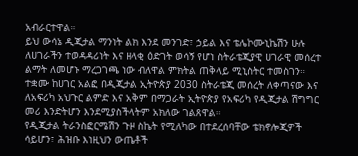አብራርተዋል።
ይህ ውሳኔ ዲጂታል ማንነት ልክ እንደ መንገድ፣ ኃይል እና ቴሌኮሙኒኬሽን ሁሉ ለሀገራችን ተወዳዳሪነት እና ዘላቂ ዕድገት ወሳኝ የሆነ ስትራቴጂያዊ ሀገራዊ መሰረተ ልማት ለመሆኑ ማረጋገጫ ነው ብለዋል ምክትል ጠቅላይ ሚኒስትር ተመስገን።
ተቋሙ ከሀገር አልፎ በዲጂታል ኢትዮጵያ 2030 ስትራቴጂ መሰረት ለቀጣናው እና ለአፍሪካ አህጉር ልምድ እና አቅም በማጋራት ኢትዮጵያ የአፍሪካ የዲጂታል ሽግግር መሪ እንድትሆን እንደሚያስችላትም አክለው ገልጸዋል።
የዲጂታል ትራንስፎርሜሽን ጉዞ ስኬት የሚለካው በተደረሰባቸው ቴክኖሎጂዎች ሳይሆን፣ ሕዝቡ እነዚህን ውጤቶች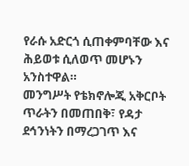የራሱ አድርጎ ሲጠቀምባቸው እና ሕይወቱ ሲለወጥ መሆኑን አንስተዋል።
መንግሥት የቴክኖሎጂ አቅርቦት ጥራትን በመጠበቅ፣ የዳታ ደኅንነትን በማረጋገጥ እና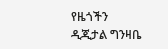የዜጎችን ዲጂታል ግንዛቤ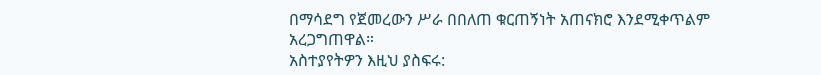በማሳደግ የጀመረውን ሥራ በበለጠ ቁርጠኝነት አጠናክሮ እንደሚቀጥልም አረጋግጠዋል።
አስተያየትዎን እዚህ ያስፍሩ: